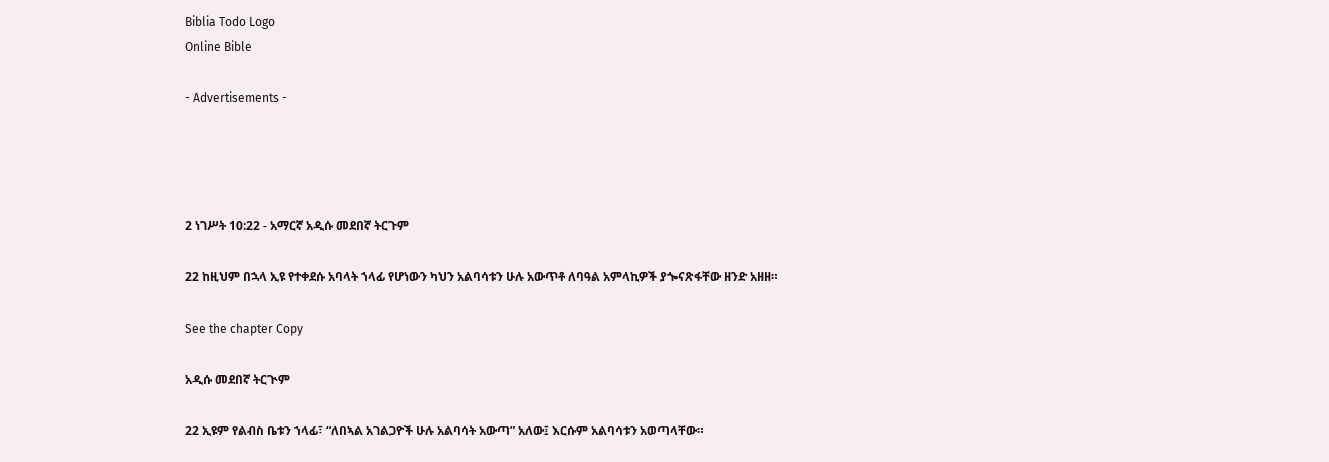Biblia Todo Logo
Online Bible

- Advertisements -




2 ነገሥት 10:22 - አማርኛ አዲሱ መደበኛ ትርጉም

22 ከዚህም በኋላ ኢዩ የተቀደሱ አባላት ኀላፊ የሆነውን ካህን አልባሳቱን ሁሉ አውጥቶ ለባዓል አምላኪዎች ያጐናጽፋቸው ዘንድ አዘዘ።

See the chapter Copy

አዲሱ መደበኛ ትርጒም

22 ኢዩም የልብስ ቤቱን ኀላፊ፣ “ለበኣል አገልጋዮች ሁሉ አልባሳት አውጣ” አለው፤ እርሱም አልባሳቱን አወጣላቸው።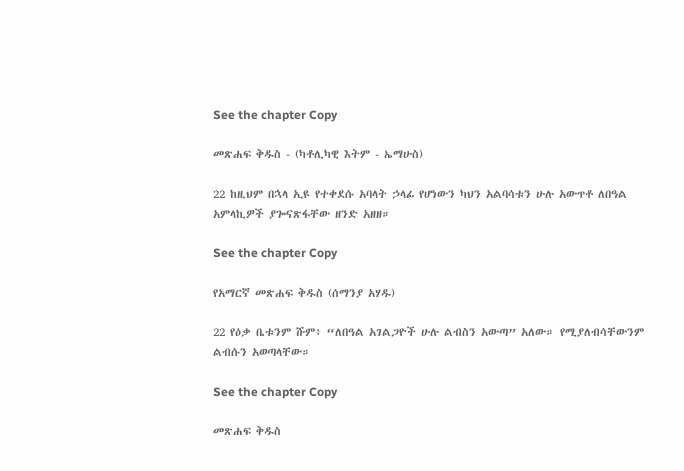See the chapter Copy

መጽሐፍ ቅዱስ - (ካቶሊካዊ እትም - ኤማሁስ)

22 ከዚህም በኋላ ኢዩ የተቀደሱ አባላት ኃላፊ የሆነውን ካህን አልባሳቱን ሁሉ አውጥቶ ለበዓል አምላኪዎች ያጐናጽፋቸው ዘንድ አዘዘ።

See the chapter Copy

የአማርኛ መጽሐፍ ቅዱስ (ሰማንያ አሃዱ)

22 የዕቃ ቤቱንም ሹም፥ “ለበዓል አገልጋዮች ሁሉ ልብስን አውጣ” አለው። የሚያለብሳቸውንም ልብሱን አወጣላቸው።

See the chapter Copy

መጽሐፍ ቅዱስ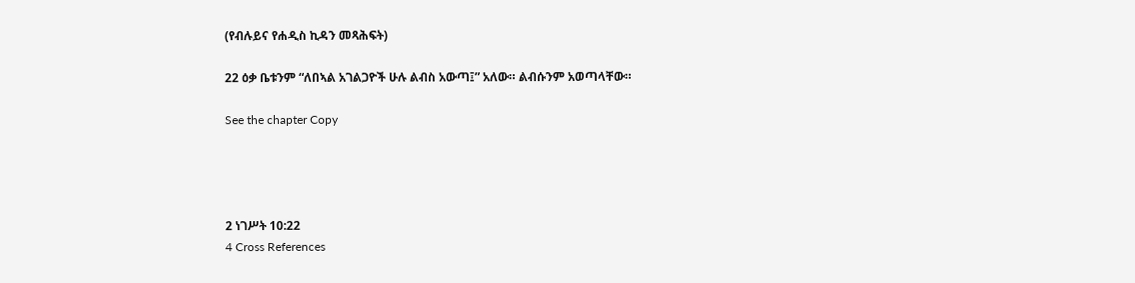(የብሉይና የሐዲስ ኪዳን መጻሕፍት)

22 ዕቃ ቤቱንም “ለበኣል አገልጋዮች ሁሉ ልብስ አውጣ፤” አለው። ልብሱንም አወጣላቸው።

See the chapter Copy




2 ነገሥት 10:22
4 Cross References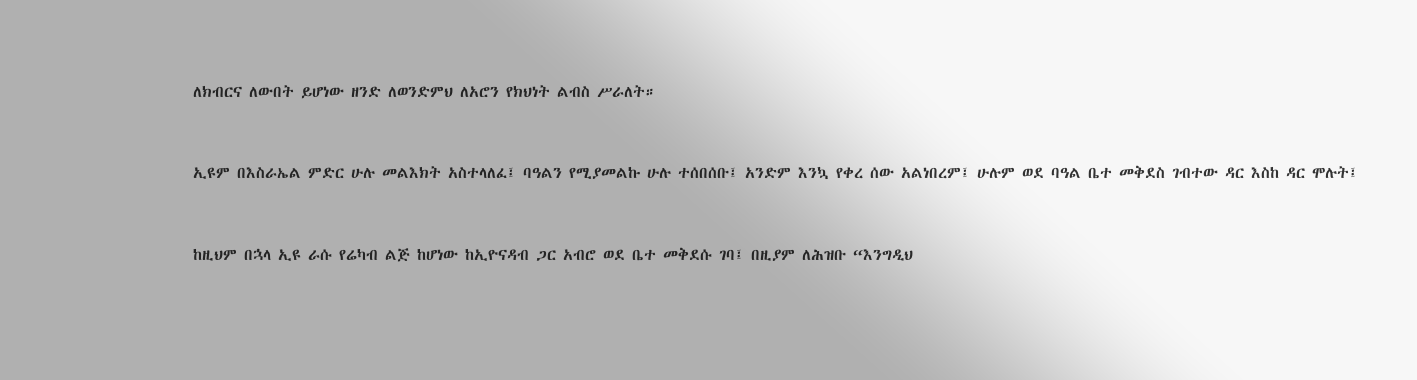ለክብርና ለውበት ይሆነው ዘንድ ለወንድምህ ለአሮን የክህነት ልብስ ሥራለት።


ኢዩም በእስራኤል ምድር ሁሉ መልእክት አስተላለፈ፤ ባዓልን የሚያመልኩ ሁሉ ተሰበሰቡ፤ አንድም እንኳ የቀረ ሰው አልነበረም፤ ሁሉም ወደ ባዓል ቤተ መቅደስ ገብተው ዳር እስከ ዳር ሞሉት፤


ከዚህም በኋላ ኢዩ ራሱ የሬካብ ልጅ ከሆነው ከኢዮናዳብ ጋር አብሮ ወደ ቤተ መቅደሱ ገባ፤ በዚያም ለሕዝቡ “እንግዲህ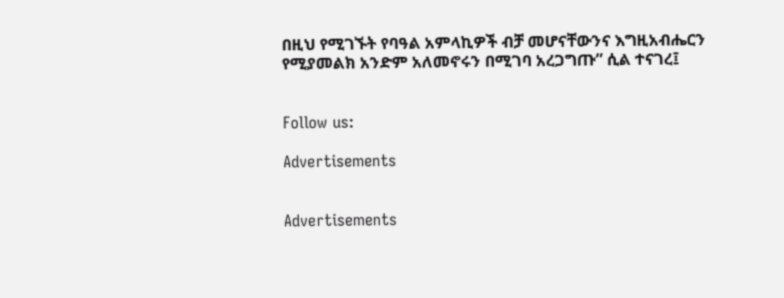በዚህ የሚገኙት የባዓል አምላኪዎች ብቻ መሆናቸውንና እግዚአብሔርን የሚያመልክ አንድም አለመኖሩን በሚገባ አረጋግጡ” ሲል ተናገረ፤


Follow us:

Advertisements


Advertisements